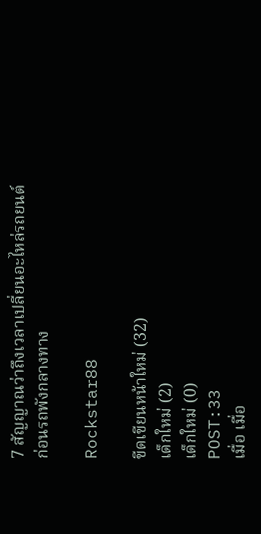7 สัญญาณว่าถึงเวลาเปลี่ยนอะไหล่รถยนต์ ก่อนรถพังกลางทาง

Rockstar88

ขีดเขียนหน้าใหม่ (32)
เด็กใหม่ (2)
เด็กใหม่ (0)
POST:33
เมื่อ เมื่อ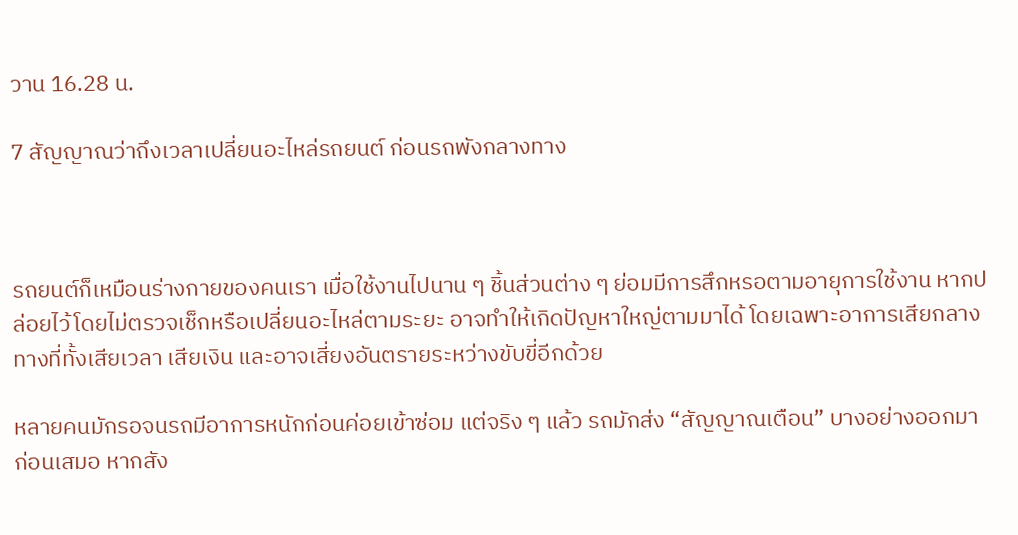วาน 16.28 น.

7 สัญญาณว่าถึงเวลาเปลี่ยนอะไหล่รถยนต์ ก่อนรถพังกลางทาง



รถยนต์ก็เหมือนร่างกายของคนเรา เมื่อใช้งานไปนาน ๆ ชิ้นส่วนต่าง ๆ ย่อมมีการสึกหรอตามอายุการใช้งาน หากปล่อยไว้โดยไม่ตรวจเช็กหรือเปลี่ยนอะไหล่ตามระยะ อาจทำให้เกิดปัญหาใหญ่ตามมาได้ โดยเฉพาะอาการเสียกลางทางที่ทั้งเสียเวลา เสียเงิน และอาจเสี่ยงอันตรายระหว่างขับขี่อีกด้วย

หลายคนมักรอจนรถมีอาการหนักก่อนค่อยเข้าซ่อม แต่จริง ๆ แล้ว รถมักส่ง “สัญญาณเตือน” บางอย่างออกมาก่อนเสมอ หากสัง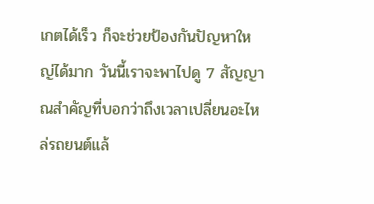เกตได้เร็ว ก็จะช่วยป้องกันปัญหาใหญ่ได้มาก วันนี้เราจะพาไปดู 7 สัญญาณสำคัญที่บอกว่าถึงเวลาเปลี่ยนอะไหล่รถยนต์แล้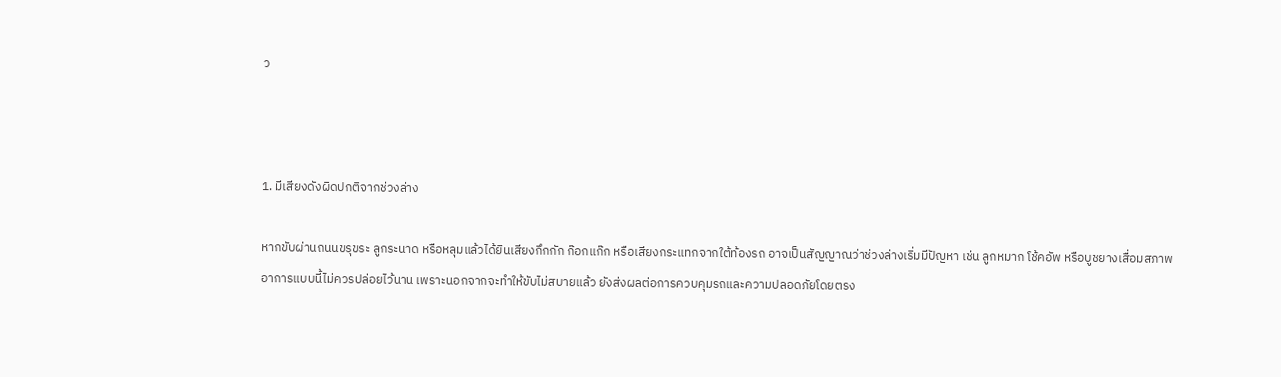ว



1. มีเสียงดังผิดปกติจากช่วงล่าง

หากขับผ่านถนนขรุขระ ลูกระนาด หรือหลุมแล้วได้ยินเสียงกึกกัก ก๊อกแก๊ก หรือเสียงกระแทกจากใต้ท้องรถ อาจเป็นสัญญาณว่าช่วงล่างเริ่มมีปัญหา เช่น ลูกหมาก โช้คอัพ หรือบูชยางเสื่อมสภาพ อาการแบบนี้ไม่ควรปล่อยไว้นาน เพราะนอกจากจะทำให้ขับไม่สบายแล้ว ยังส่งผลต่อการควบคุมรถและความปลอดภัยโดยตรง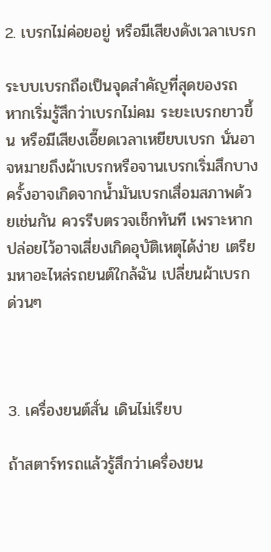2. เบรกไม่ค่อยอยู่ หรือมีเสียงดังเวลาเบรก

ระบบเบรกถือเป็นจุดสำคัญที่สุดของรถ หากเริ่มรู้สึกว่าเบรกไม่คม ระยะเบรกยาวขึ้น หรือมีเสียงเอี๊ยดเวลาเหยียบเบรก นั่นอาจหมายถึงผ้าเบรกหรือจานเบรกเริ่มสึกบางครั้งอาจเกิดจากน้ำมันเบรกเสื่อมสภาพด้วยเช่นกัน ควรรีบตรวจเช็กทันที เพราะหากปล่อยไว้อาจเสี่ยงเกิดอุบัติเหตุได้ง่าย เตรียมหาอะไหล่รถยนต์ใกล้ฉัน เปลี่ยนผ้าเบรกด่วนๆ



3. เครื่องยนต์สั่น เดินไม่เรียบ

ถ้าสตาร์ทรถแล้วรู้สึกว่าเครื่องยน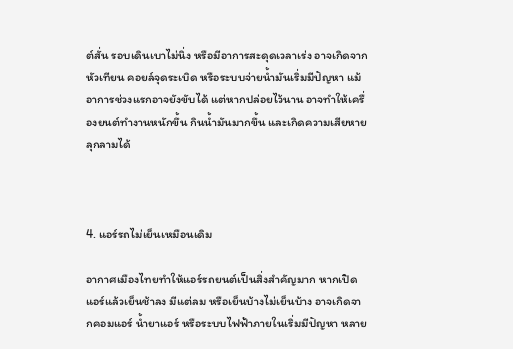ต์สั่น รอบเดินเบาไม่นิ่ง หรือมีอาการสะดุดเวลาเร่ง อาจเกิดจากหัวเทียน คอยล์จุดระเบิด หรือระบบจ่ายน้ำมันเริ่มมีปัญหา แม้อาการช่วงแรกอาจยังขับได้ แต่หากปล่อยไว้นาน อาจทำให้เครื่องยนต์ทำงานหนักขึ้น กินน้ำมันมากขึ้น และเกิดความเสียหายลุกลามได้



4. แอร์รถไม่เย็นเหมือนเดิม

อากาศเมืองไทยทำให้แอร์รถยนต์เป็นสิ่งสำคัญมาก หากเปิดแอร์แล้วเย็นช้าลง มีแต่ลม หรือเย็นบ้างไม่เย็นบ้าง อาจเกิดจากคอมแอร์ น้ำยาแอร์ หรือระบบไฟฟ้าภายในเริ่มมีปัญหา หลาย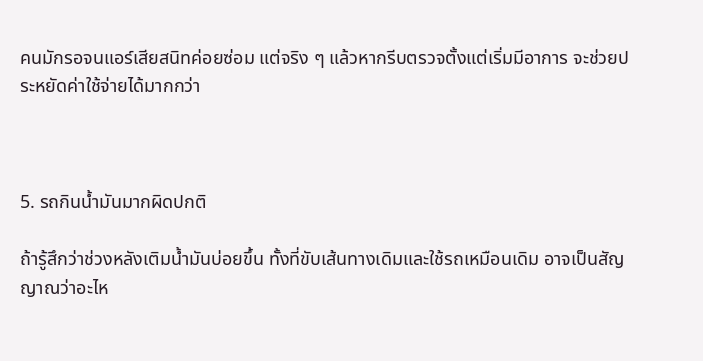คนมักรอจนแอร์เสียสนิทค่อยซ่อม แต่จริง ๆ แล้วหากรีบตรวจตั้งแต่เริ่มมีอาการ จะช่วยประหยัดค่าใช้จ่ายได้มากกว่า



5. รถกินน้ำมันมากผิดปกติ

ถ้ารู้สึกว่าช่วงหลังเติมน้ำมันบ่อยขึ้น ทั้งที่ขับเส้นทางเดิมและใช้รถเหมือนเดิม อาจเป็นสัญญาณว่าอะไห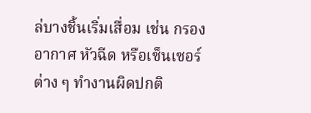ล่บางชิ้นเริ่มเสื่อม เช่น กรองอากาศ หัวฉีด หรือเซ็นเซอร์ต่าง ๆ ทำงานผิดปกติ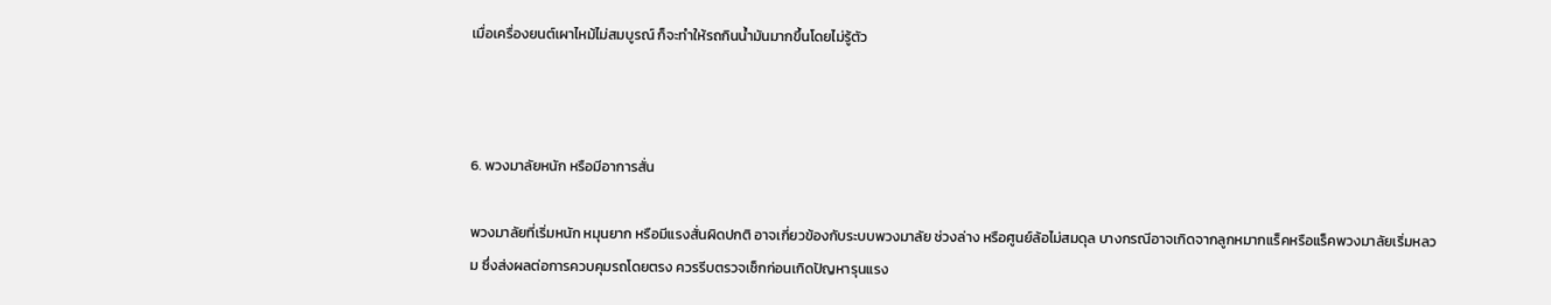เมื่อเครื่องยนต์เผาไหม้ไม่สมบูรณ์ ก็จะทำให้รถกินน้ำมันมากขึ้นโดยไม่รู้ตัว



6. พวงมาลัยหนัก หรือมีอาการสั่น

พวงมาลัยที่เริ่มหนัก หมุนยาก หรือมีแรงสั่นผิดปกติ อาจเกี่ยวข้องกับระบบพวงมาลัย ช่วงล่าง หรือศูนย์ล้อไม่สมดุล บางกรณีอาจเกิดจากลูกหมากแร็คหรือแร็คพวงมาลัยเริ่มหลวม ซึ่งส่งผลต่อการควบคุมรถโดยตรง ควรรีบตรวจเช็กก่อนเกิดปัญหารุนแรง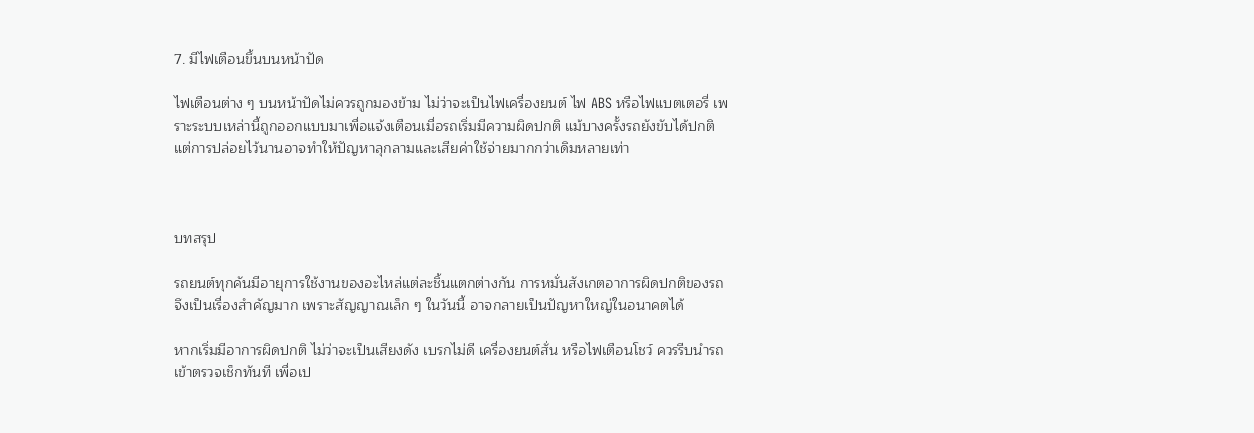7. มีไฟเตือนขึ้นบนหน้าปัด

ไฟเตือนต่าง ๆ บนหน้าปัดไม่ควรถูกมองข้าม ไม่ว่าจะเป็นไฟเครื่องยนต์ ไฟ ABS หรือไฟแบตเตอรี่ เพราะระบบเหล่านี้ถูกออกแบบมาเพื่อแจ้งเตือนเมื่อรถเริ่มมีความผิดปกติ แม้บางครั้งรถยังขับได้ปกติ แต่การปล่อยไว้นานอาจทำให้ปัญหาลุกลามและเสียค่าใช้จ่ายมากกว่าเดิมหลายเท่า



บทสรุป

รถยนต์ทุกคันมีอายุการใช้งานของอะไหล่แต่ละชิ้นแตกต่างกัน การหมั่นสังเกตอาการผิดปกติของรถจึงเป็นเรื่องสำคัญมาก เพราะสัญญาณเล็ก ๆ ในวันนี้ อาจกลายเป็นปัญหาใหญ่ในอนาคตได้

หากเริ่มมีอาการผิดปกติ ไม่ว่าจะเป็นเสียงดัง เบรกไม่ดี เครื่องยนต์สั่น หรือไฟเตือนโชว์ ควรรีบนำรถเข้าตรวจเช็กทันที เพื่อเป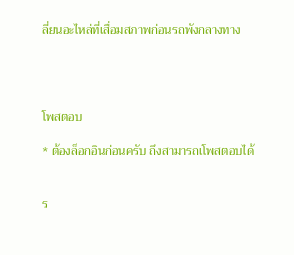ลี่ยนอะไหล่ที่เสื่อมสภาพก่อนรถพังกลางทาง




โพสตอบ

* ต้องล็อกอินก่อนครับ ถึงสามารถเโพสตอบได้


ร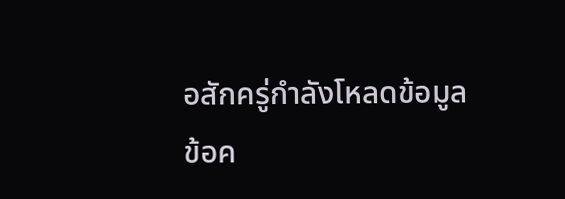อสักครู่กำลังโหลดข้อมูล
ข้อค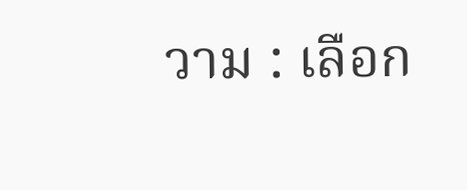วาม : เลือก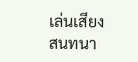เล่นเสียง
สนทนา